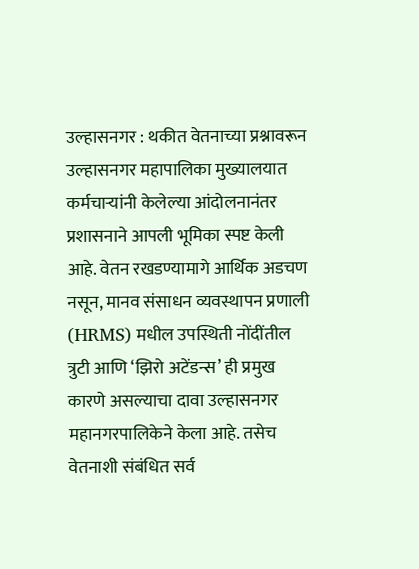उल्हासनगर : थकीत वेतनाच्या प्रश्नावरून उल्हासनगर महापालिका मुख्यालयात कर्मचाऱ्यांनी केलेल्या आंदोलनानंतर प्रशासनाने आपली भूमिका स्पष्ट केली आहे. वेतन रखडण्यामागे आर्थिक अडचण नसून, मानव संसाधन व्यवस्थापन प्रणाली (HRMS) मधील उपस्थिती नोंदींतील त्रुटी आणि ‘झिरो अटेंडन्स’ ही प्रमुख कारणे असल्याचा दावा उल्हासनगर महानगरपालिकेने केला आहे. तसेच वेतनाशी संबंधित सर्व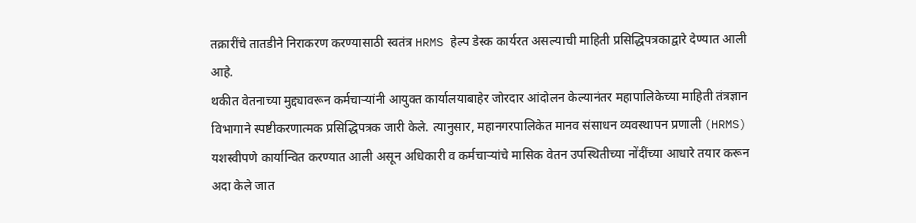तक्रारींचे तातडीने निराकरण करण्यासाठी स्वतंत्र HRMS हेल्प डेस्क कार्यरत असल्याची माहिती प्रसिद्धिपत्रकाद्वारे देण्यात आली आहे.
थकीत वेतनाच्या मुद्द्यावरून कर्मचाऱ्यांनी आयुक्त कार्यालयाबाहेर जोरदार आंदोलन केल्यानंतर महापालिकेच्या माहिती तंत्रज्ञान विभागाने स्पष्टीकरणात्मक प्रसिद्धिपत्रक जारी केले. त्यानुसार, महानगरपालिकेत मानव संसाधन व्यवस्थापन प्रणाली (HRMS) यशस्वीपणे कार्यान्वित करण्यात आली असून अधिकारी व कर्मचाऱ्यांचे मासिक वेतन उपस्थितीच्या नोंदींच्या आधारे तयार करून अदा केले जात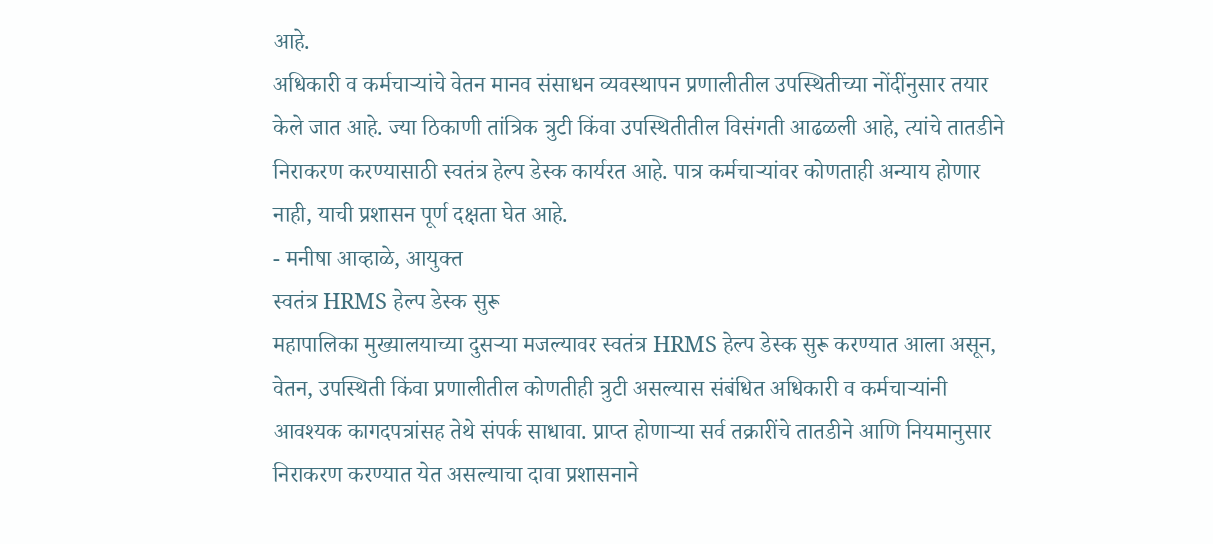आहे.
अधिकारी व कर्मचाऱ्यांचे वेतन मानव संसाधन व्यवस्थापन प्रणालीतील उपस्थितीच्या नोंदींनुसार तयार केले जात आहे. ज्या ठिकाणी तांत्रिक त्रुटी किंवा उपस्थितीतील विसंगती आढळली आहे, त्यांचे तातडीने निराकरण करण्यासाठी स्वतंत्र हेल्प डेस्क कार्यरत आहे. पात्र कर्मचाऱ्यांवर कोणताही अन्याय होणार नाही, याची प्रशासन पूर्ण दक्षता घेत आहे.
- मनीषा आव्हाळे, आयुक्त
स्वतंत्र HRMS हेल्प डेस्क सुरू
महापालिका मुख्यालयाच्या दुसऱ्या मजल्यावर स्वतंत्र HRMS हेल्प डेस्क सुरू करण्यात आला असून, वेतन, उपस्थिती किंवा प्रणालीतील कोणतीही त्रुटी असल्यास संबंधित अधिकारी व कर्मचाऱ्यांनी आवश्यक कागदपत्रांसह तेथे संपर्क साधावा. प्राप्त होणाऱ्या सर्व तक्रारींचे तातडीने आणि नियमानुसार निराकरण करण्यात येत असल्याचा दावा प्रशासनाने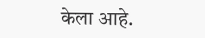केला आहे.